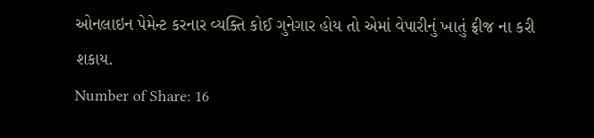ઓનલાઇન પેમેન્ટ કરનાર વ્યક્તિ કોઈ ગુનેગાર હોય તો એમાં વેપારીનું ખાતું ફ્રીજ ના કરી શકાય.
Number of Share: 16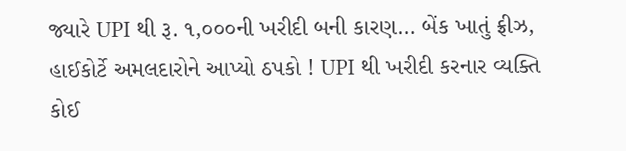જ્યારે UPI થી રૂ. ૧,૦૦૦ની ખરીદી બની કારણ… બેંક ખાતું ફ્રીઝ, હાઈકોર્ટે અમલદારોને આપ્યો ઠપકો ! UPI થી ખરીદી કરનાર વ્યક્તિ કોઈ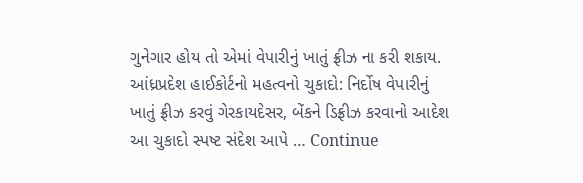ગુનેગાર હોય તો એમાં વેપારીનું ખાતું ફ્રીઝ ના કરી શકાય. આંધ્રપ્રદેશ હાઈકોર્ટનો મહત્વનો ચુકાદો: નિર્દોષ વેપારીનું ખાતું ફ્રીઝ કરવું ગેરકાયદેસર, બેંકને ડિફ્રીઝ કરવાનો આદેશ આ ચુકાદો સ્પષ્ટ સંદેશ આપે … Continue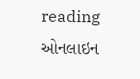reading ઓનલાઇન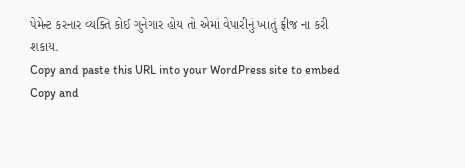પેમેન્ટ કરનાર વ્યક્તિ કોઈ ગુનેગાર હોય તો એમાં વેપારીનું ખાતું ફ્રીજ ના કરી શકાય.
Copy and paste this URL into your WordPress site to embed
Copy and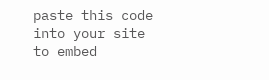paste this code into your site to embed